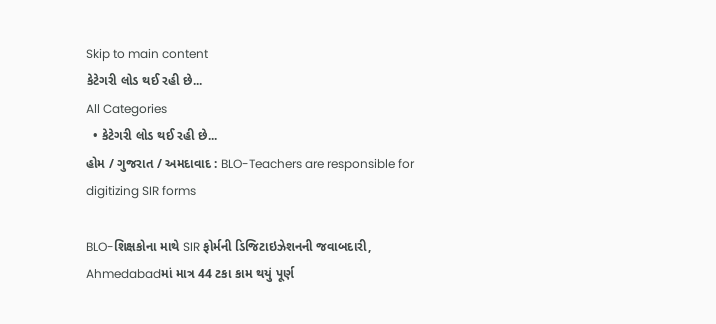Skip to main content
કેટેગરી લોડ થઈ રહી છે...
All Categories
  • કેટેગરી લોડ થઈ રહી છે...
હોમ / ગુજરાત / અમદાવાદ : BLO-Teachers are responsible for digitizing SIR forms

BLO-શિક્ષકોના માથે SIR ફોર્મની ડિજિટાઇઝેશનની જવાબદારી, Ahmedabadમાં માત્ર 44 ટકા કામ થયું પૂર્ણ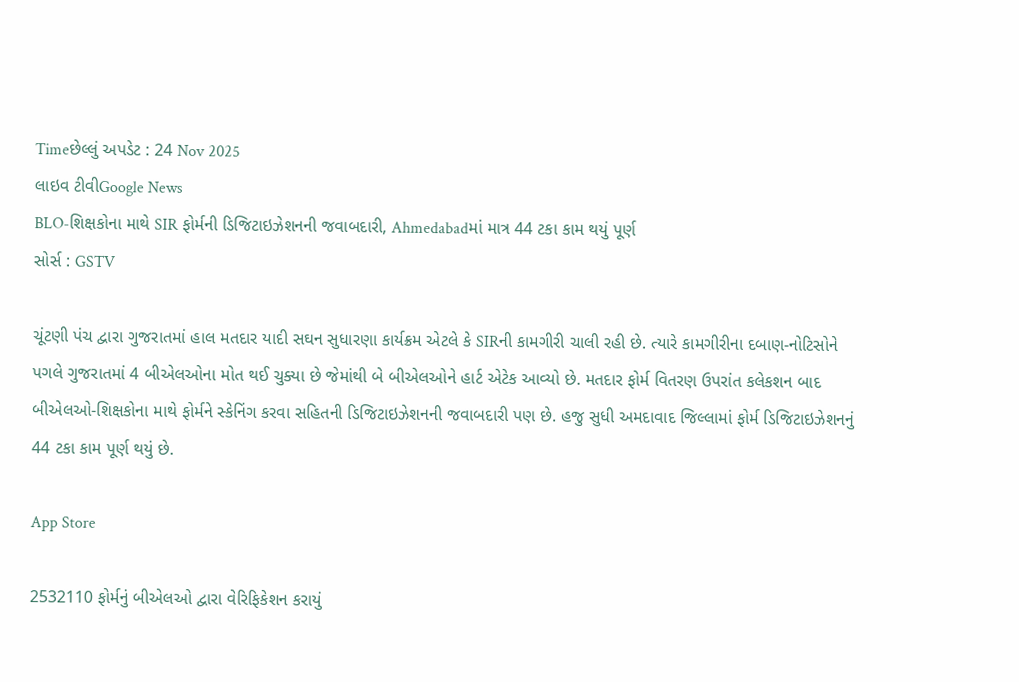Timeછેલ્લું અપડેટ : 24 Nov 2025
લાઇવ ટીવીGoogle News
BLO-શિક્ષકોના માથે SIR ફોર્મની ડિજિટાઇઝેશનની જવાબદારી, Ahmedabadમાં માત્ર 44 ટકા કામ થયું પૂર્ણ
સોર્સ : GSTV

ચૂંટણી પંચ દ્વારા ગુજરાતમાં હાલ મતદાર યાદી સઘન સુધારણા કાર્યક્રમ એટલે કે SIRની કામગીરી ચાલી રહી છે. ત્યારે કામગીરીના દબાણ-નોટિસોને પગલે ગુજરાતમાં 4 બીએલઓના મોત થઈ ચુક્યા છે જેમાંથી બે બીએલઓને હાર્ટ એટેક આવ્યો છે. મતદાર ફોર્મ વિતરણ ઉપરાંત કલેકશન બાદ બીએલઓ-શિક્ષકોના માથે ફોર્મને સ્કેનિંગ કરવા સહિતની ડિજિટાઇઝેશનની જવાબદારી પણ છે. હજુ સુધી અમદાવાદ જિલ્લામાં ફોર્મ ડિજિટાઇઝેશનનું 44 ટકા કામ પૂર્ણ થયું છે.

App Store

2532110 ફોર્મનું બીએલઓ દ્વારા વેરિફિકેશન કરાયું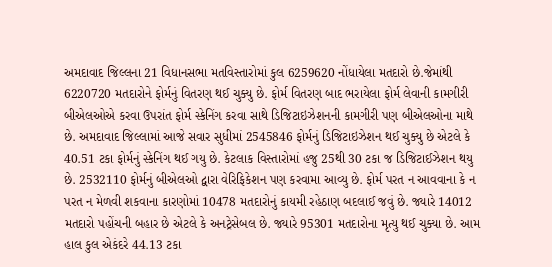અમદાવાદ જિલ્લના 21 વિધાનસભા મતવિસ્તારોમાં કુલ 6259620 નોંધાયેલા મતદારો છે.જેમાંથી 6220720 મતદારોને ફોર્મનું વિતરણ થઈ ચુક્યુ છે. ફોર્મ વિતરણ બાદ ભરાયેલા ફોર્મ લેવાની કામગીરી બીએલઓએ કરવા ઉપરાંત ફોર્મ સ્કેનિંગ કરવા સાથે ડિજિટાઇઝેશનની કામગીરી પણ બીએલઓના માથે છે. અમદાવાદ જિલ્લામાં આજે સવાર સુધીમાં 2545846 ફોર્મનું ડિજિટાઇઝેશન થઈ ચુક્યુ છે એટલે કે 40.51 ટકા ફોર્મનું સ્કેનિંગ થઈ ગયુ છે. કેટલાક વિસ્તારોમાં હજુ 25થી 30 ટકા જ ડિજિટાઈઝેશન થયુ છે. 2532110 ફોર્મનું બીએલઓ દ્વારા વેરિફિકેશન પણ કરવામા આવ્યુ છે. ફોર્મ પરત ન આવવાના કે ન પરત ન મેળવી શકવાના કારણોમાં 10478 મતદારોનું કાયમી રહેઠાણ બદલાઈ જવું છે. જ્યારે 14012 મતદારો પહોંચની બહાર છે એટલે કે અનટ્રેસેબલ છે. જ્યારે 95301 મતદારોના મૃત્યુ થઈ ચુક્યા છે. આમ હાલ કુલ એકંદરે 44.13 ટકા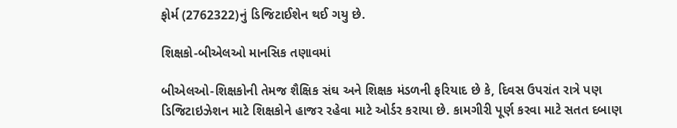ફોર્મ (2762322)નું ડિજિટાઈશેન થઈ ગયુ છે.

શિક્ષકો-બીએલઓ માનસિક તણાવમાં

બીએલઓ-શિક્ષકોની તેમજ શૈક્ષિક સંઘ અને શિક્ષક મંડળની ફરિયાદ છે કે, દિવસ ઉપરાંત રાત્રે પણ ડિજિટાઇઝેશન માટે શિક્ષકોને હાજર રહેવા માટે ઓર્ડર કરાયા છે. કામગીરી પૂર્ણ કરવા માટે સતત દબાણ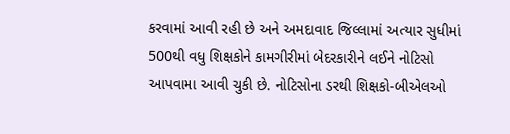કરવામાં આવી રહી છે અને અમદાવાદ જિલ્લામાં અત્યાર સુધીમાં 500થી વધુ શિક્ષકોને કામગીરીમાં બેદરકારીને લઈને નોટિસો આપવામા આવી ચુકી છે. નોટિસોના ડરથી શિક્ષકો-બીએલઓ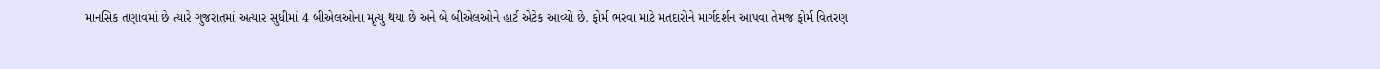માનસિક તણાવમાં છે ત્યારે ગુજરાતમાં અત્યાર સુધીમાં 4 બીએલઓના મૃત્યુ થયા છે અને બે બીએલઓને હાર્ટ એટેક આવ્યો છે. ફોર્મ ભરવા માટે મતદારોને માર્ગદર્શન આપવા તેમજ ફોર્મ વિતરણ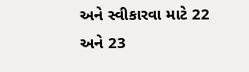અને સ્વીકારવા માટે 22 અને 23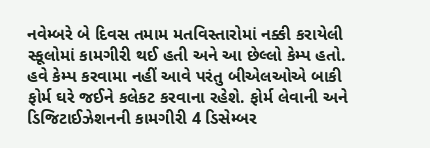નવેમ્બરે બે દિવસ તમામ મતવિસ્તારોમાં નક્કી કરાયેલી સ્કૂલોમાં કામગીરી થઈ હતી અને આ છેલ્લો કેમ્પ હતો. હવે કેમ્પ કરવામા નહીં આવે પરંતુ બીએલઓએ બાકી ફોર્મ ઘરે જઈને કલેકટ કરવાના રહેશે. ફોર્મ લેવાની અને ડિજિટાઈઝેશનની કામગીરી 4 ડિસેમ્બર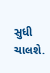સુધી ચાલશે.